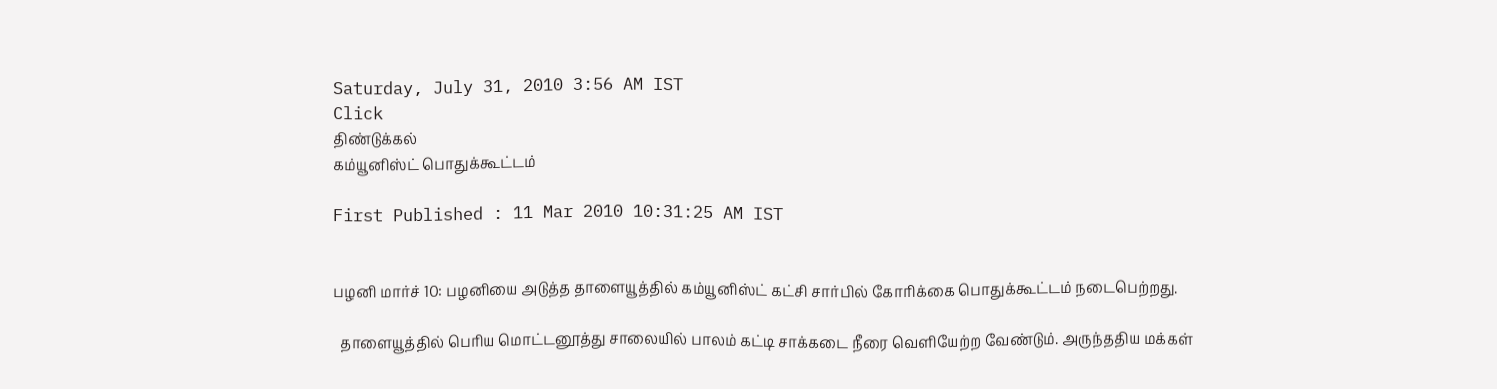Saturday, July 31, 2010 3:56 AM IST
Click
திண்டுக்கல்
கம்யூனிஸ்ட் பொதுக்கூட்டம்

First Published : 11 Mar 2010 10:31:25 AM IST


பழனி மார்ச் 10: பழனியை அடுத்த தாளையூத்தில் கம்யூனிஸ்ட் கட்சி சார்பில் கோரிக்கை பொதுக்கூட்டம் நடைபெற்றது.

  தாளையூத்தில் பெரிய மொட்டனூத்து சாலையில் பாலம் கட்டி சாக்கடை நீரை வெளியேற்ற வேண்டும். அருந்ததிய மக்கள்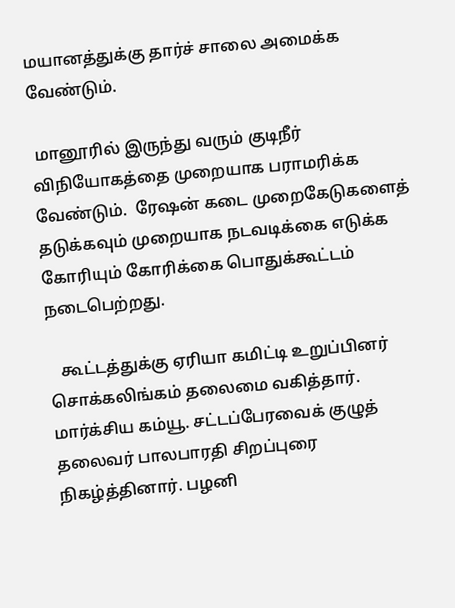மயானத்துக்கு தார்ச் சாலை அமைக்க வேண்டும்.

 மானூரில் இருந்து வரும் குடிநீர் விநியோகத்தை முறையாக பராமரிக்க வேண்டும்.  ரேஷன் கடை முறைகேடுகளைத் தடுக்கவும் முறையாக நடவடிக்கை எடுக்க கோரியும் கோரிக்கை பொதுக்கூட்டம் நடைபெற்றது.

   கூட்டத்துக்கு ஏரியா கமிட்டி உறுப்பினர் சொக்கலிங்கம் தலைமை வகித்தார். மார்க்சிய கம்யூ. சட்டப்பேரவைக் குழுத் தலைவர் பாலபாரதி சிறப்புரை நிகழ்த்தினார். பழனி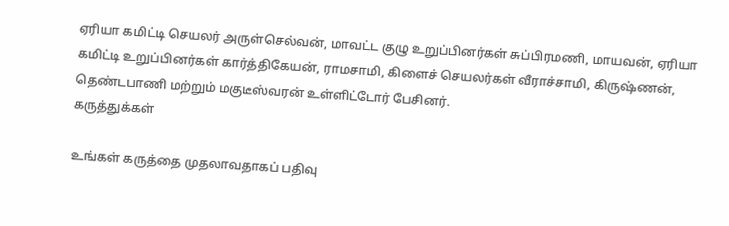ஏரியா கமிட்டி செயலர் அருள்செல்வன், மாவட்ட குழு உறுப்பினர்கள் சுப்பிரமணி, மாயவன், ஏரியா கமிட்டி உறுப்பினர்கள் கார்த்திகேயன், ராமசாமி, கிளைச் செயலர்கள் வீராச்சாமி, கிருஷ்ணன், தெண்டபாணி மற்றும் மகுடீஸ்வரன் உள்ளிட்டோர் பேசினர்.
கருத்துக்கள்

உங்கள் கருத்தை முதலாவதாகப் பதிவு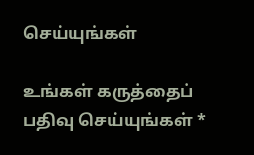செய்யுங்கள்

உங்கள் கருத்தைப் பதிவு செய்யுங்கள் *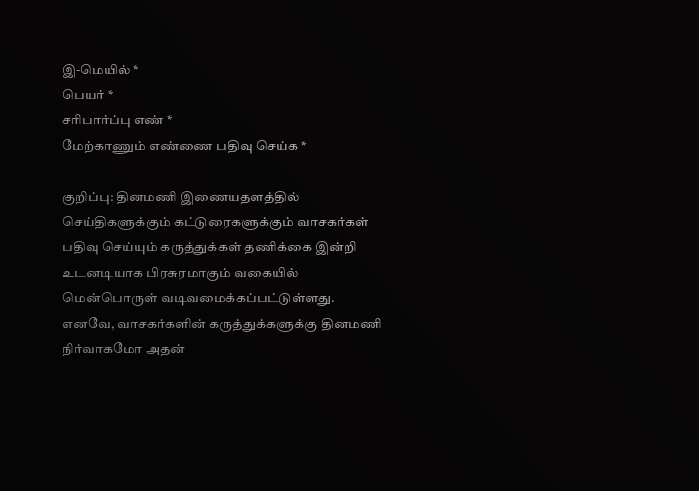இ-மெயில் *
பெயர் *
சரிபார்ப்பு எண் *
மேற்காணும் எண்ணை பதிவு செய்க *

குறிப்பு: தினமணி இணையதளத்தில் செய்திகளுக்கும் கட்டுரைகளுக்கும் வாசகர்கள் பதிவு செய்யும் கருத்துக்கள் தணிக்கை இன்றி உடனடியாக பிரசுரமாகும் வகையில் மென்பொருள் வடிவமைக்கப்பட்டுள்ளது. எனவே, வாசகர்களின் கருத்துக்களுக்கு தினமணி நிர்வாகமோ அதன்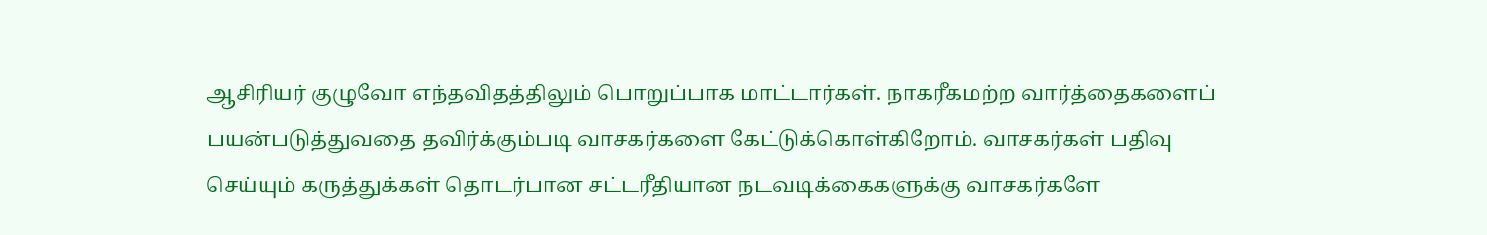ஆசிரியர் குழுவோ எந்தவிதத்திலும் பொறுப்பாக மாட்டார்கள். நாகரீகமற்ற வார்த்தைகளைப் பயன்படுத்துவதை தவிர்க்கும்படி வாசகர்களை கேட்டுக்கொள்கிறோம். வாசகர்கள் பதிவு செய்யும் கருத்துக்கள் தொடர்பான சட்டரீதியான நடவடிக்கைகளுக்கு வாசகர்களே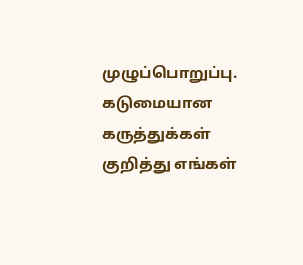முழுப்பொறுப்பு. கடுமையான கருத்துக்கள் குறித்து எங்கள்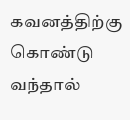கவனத்திற்கு கொண்டு வந்தால்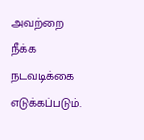அவற்றை நீக்க நடவடிக்கை எடுக்கப்படும்.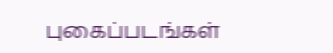புகைப்படங்கள்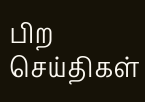பிற செய்திகள்